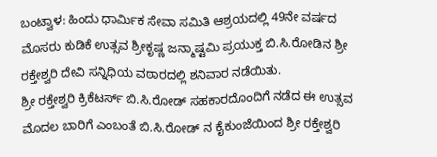ಬಂಟ್ವಾಳ: ಹಿಂದು ಧಾರ್ಮಿಕ ಸೇವಾ ಸಮಿತಿ ಆಶ್ರಯದಲ್ಲಿ 49ನೇ ವರ್ಷದ ಮೊಸರು ಕುಡಿಕೆ ಉತ್ಸವ ಶ್ರೀಕೃಷ್ಣ ಜನ್ಮಾಷ್ಟಮಿ ಪ್ರಯುಕ್ತ ಬಿ.ಸಿ.ರೋಡಿನ ಶ್ರೀ ರಕ್ತೇಶ್ವರಿ ದೇವಿ ಸನ್ನಿಧಿಯ ವಠಾರದಲ್ಲಿ ಶನಿವಾರ ನಡೆಯಿತು.
ಶ್ರೀ ರಕ್ತೇಶ್ವರಿ ಕ್ರಿಕೆಟರ್ಸ್ ಬಿ.ಸಿ.ರೋಡ್ ಸಹಕಾರದೊಂದಿಗೆ ನಡೆದ ಈ ಉತ್ಸವ ಮೊದಲ ಬಾರಿಗೆ ಎಂಬಂತೆ ಬಿ.ಸಿ.ರೋಡ್ ನ ಕೈಕುಂಜೆಯಿಂದ ಶ್ರೀ ರಕ್ತೇಶ್ವರಿ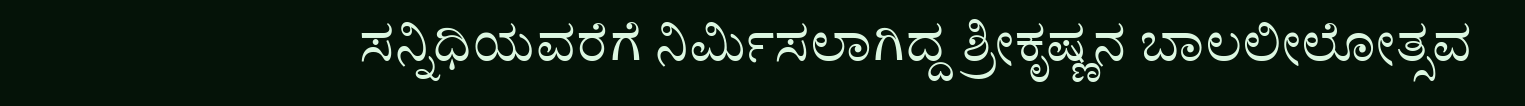ಸನ್ನಿಧಿಯವರೆಗೆ ನಿರ್ಮಿಸಲಾಗಿದ್ದ ಶ್ರೀಕೃಷ್ಣನ ಬಾಲಲೀಲೋತ್ಸವ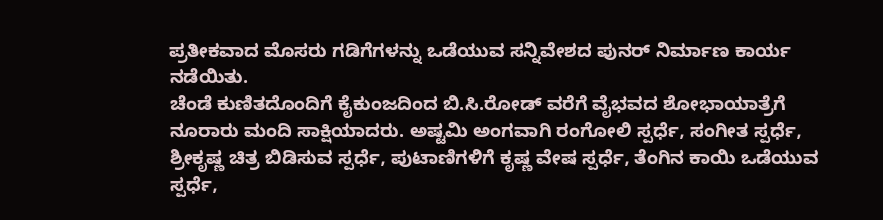ಪ್ರತೀಕವಾದ ಮೊಸರು ಗಡಿಗೆಗಳನ್ನು ಒಡೆಯುವ ಸನ್ನಿವೇಶದ ಪುನರ್ ನಿರ್ಮಾಣ ಕಾರ್ಯ ನಡೆಯಿತು.
ಚೆಂಡೆ ಕುಣಿತದೊಂದಿಗೆ ಕೈಕುಂಜದಿಂದ ಬಿ.ಸಿ.ರೋಡ್ ವರೆಗೆ ವೈಭವದ ಶೋಭಾಯಾತ್ರೆಗೆ ನೂರಾರು ಮಂದಿ ಸಾಕ್ಷಿಯಾದರು. ಅಷ್ಟಮಿ ಅಂಗವಾಗಿ ರಂಗೋಲಿ ಸ್ಪರ್ಧೆ, ಸಂಗೀತ ಸ್ಪರ್ಧೆ, ಶ್ರೀಕೃಷ್ಣ ಚಿತ್ರ ಬಿಡಿಸುವ ಸ್ಪರ್ಧೆ, ಪುಟಾಣಿಗಳಿಗೆ ಕೃಷ್ಣ ವೇಷ ಸ್ಪರ್ಧೆ, ತೆಂಗಿನ ಕಾಯಿ ಒಡೆಯುವ ಸ್ಪರ್ಧೆ,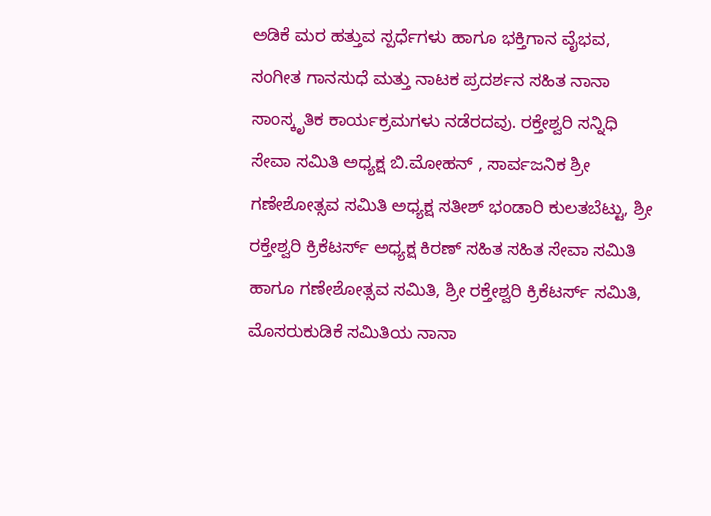ಅಡಿಕೆ ಮರ ಹತ್ತುವ ಸ್ಪರ್ಧೆಗಳು ಹಾಗೂ ಭಕ್ತಿಗಾನ ವೈಭವ, ಸಂಗೀತ ಗಾನಸುಧೆ ಮತ್ತು ನಾಟಕ ಪ್ರದರ್ಶನ ಸಹಿತ ನಾನಾ ಸಾಂಸ್ಕೃತಿಕ ಕಾರ್ಯಕ್ರಮಗಳು ನಡೆರದವು. ರಕ್ತೇಶ್ವರಿ ಸನ್ನಿಧಿ ಸೇವಾ ಸಮಿತಿ ಅಧ್ಯಕ್ಷ ಬಿ.ಮೋಹನ್ , ಸಾರ್ವಜನಿಕ ಶ್ರೀ ಗಣೇಶೋತ್ಸವ ಸಮಿತಿ ಅಧ್ಯಕ್ಷ ಸತೀಶ್ ಭಂಡಾರಿ ಕುಲತಬೆಟ್ಟು, ಶ್ರೀ ರಕ್ತೇಶ್ವರಿ ಕ್ರಿಕೆಟರ್ಸ್ ಅಧ್ಯಕ್ಷ ಕಿರಣ್ ಸಹಿತ ಸಹಿತ ಸೇವಾ ಸಮಿತಿ ಹಾಗೂ ಗಣೇಶೋತ್ಸವ ಸಮಿತಿ, ಶ್ರೀ ರಕ್ತೇಶ್ವರಿ ಕ್ರಿಕೆಟರ್ಸ್ ಸಮಿತಿ, ಮೊಸರುಕುಡಿಕೆ ಸಮಿತಿಯ ನಾನಾ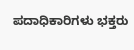ಪದಾಧಿಕಾರಿಗಳು ಭಕ್ತರು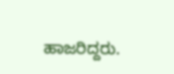ಹಾಜರಿದ್ದರು.